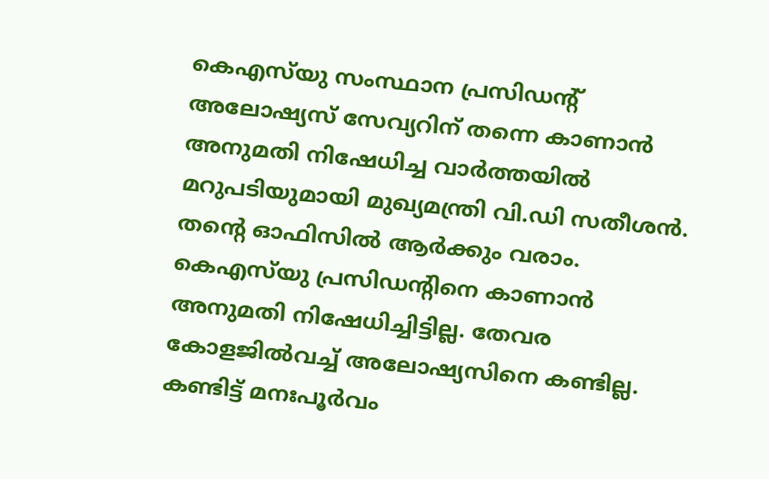കെഎസ്‌യു സംസ്ഥാന പ്രസിഡന്റ് അലോഷ്യസ് സേവ്യറിന് തന്നെ കാണാന്‍ അനുമതി നിഷേധിച്ച വാര്‍ത്തയില്‍ മറുപടിയുമായി മുഖ്യമന്ത്രി വി.ഡി സതീശന്‍. തന്റെ ഓഫിസില്‍ ആര്‍ക്കും വരാം. കെഎസ്‌യു പ്രസിഡന്റിനെ കാണാന്‍ അനുമതി നിഷേധിച്ചിട്ടില്ല. തേവര കോളജില്‍വച്ച് അലോഷ്യസിനെ കണ്ടില്ല. കണ്ടിട്ട് മനഃപൂര്‍വം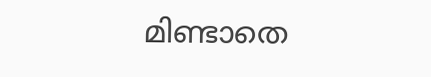മിണ്ടാതെ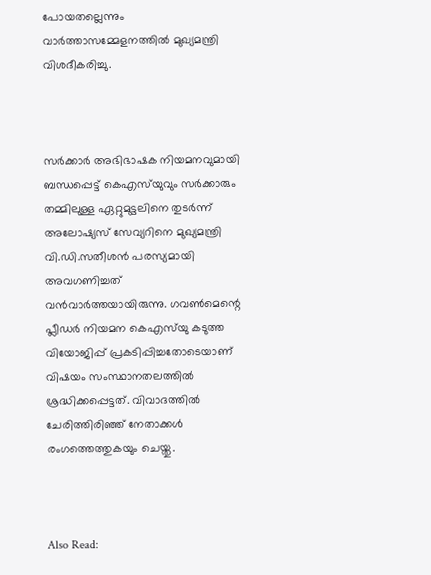പോയതല്ലെന്നും വാര്‍ത്താസമ്മേളനത്തില്‍ മുഖ്യമന്ത്രി വിശദീകരിച്ചു.



സർക്കാർ അഭിഭാഷക നിയമനവുമായി ബന്ധപ്പെട്ട് കെഎസ്‌യുവും സർക്കാരും തമ്മിലുള്ള ഏറ്റുമുട്ടലിനെ തുടർന്ന് അലോഷ്യസ് സേവ്യറിനെ മുഖ്യമന്ത്രി വി.ഡി.സതീശൻ പരസ്യമായി അവഗണിച്ചത് വന്‍വാര്‍ത്തയായിരുന്നു. ഗവൺമെന്റെ പ്ലീഡർ നിയമന കെഎസ്‌യു കടുത്ത വിയോജിപ്പ് പ്രകടിപ്പിച്ചതോടെയാണ് വിഷയം സംസ്ഥാനതലത്തില്‍ ശ്രദ്ധിക്കപ്പെട്ടത്. വിവാദത്തിൽ ചേരിത്തിരിഞ്ഞ് നേതാക്കൾ രംഗത്തെത്തുകയും ചെയ്തു.



Also Read: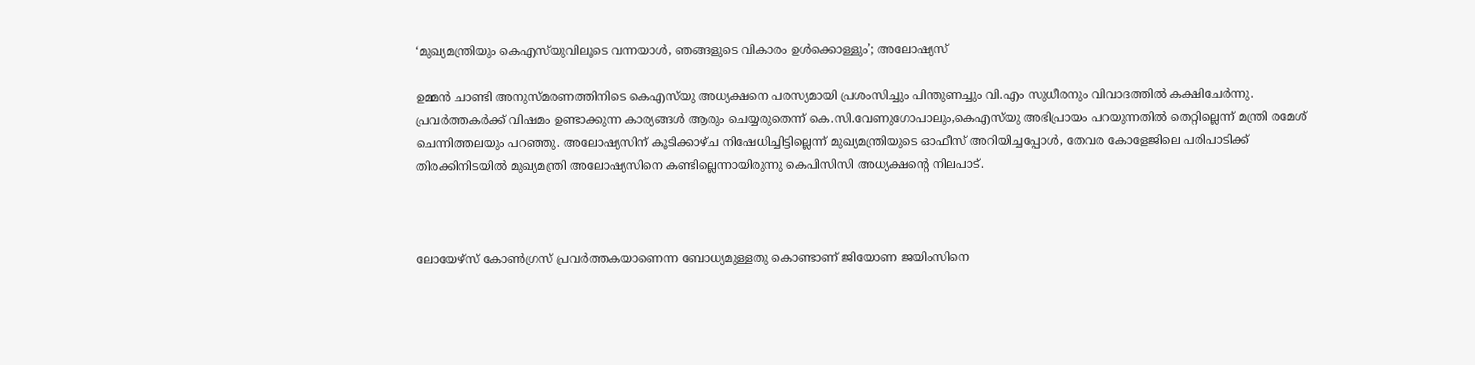‘മുഖ്യമന്ത്രിയും കെഎസ്‌യുവിലൂടെ വന്നയാള്‍, ഞങ്ങളുടെ വികാരം ഉൾക്കൊള്ളും’; അലോഷ്യസ്

ഉമ്മൻ ചാണ്ടി അനുസ്മരണത്തിനിടെ കെഎസ്‌യു അധ്യക്ഷനെ പരസ്യമായി പ്രശംസിച്ചും പിന്തുണച്ചും വി.എം സുധീരനും വിവാദത്തിൽ കക്ഷിചേർന്നു. പ്രവർത്തകർക്ക് വിഷമം ഉണ്ടാക്കുന്ന കാര്യങ്ങൾ ആരും ചെയ്യരുതെന്ന് കെ.സി.വേണുഗോപാലും,കെഎസ്‌യു അഭിപ്രായം പറയുന്നതില്‍ തെറ്റില്ലെന്ന് മന്ത്രി രമേശ് ചെന്നിത്തലയും പറഞ്ഞു. അലോഷ്യസിന് കൂടിക്കാഴ്ച നിഷേധിച്ചിട്ടില്ലെന്ന് മുഖ്യമന്ത്രിയുടെ ഓഫീസ് അറിയിച്ചപ്പോൾ, തേവര കോളേജിലെ പരിപാടിക്ക് തിരക്കിനിടയിൽ മുഖ്യമന്ത്രി അലോഷ്യസിനെ കണ്ടില്ലെന്നായിരുന്നു കെപിസിസി അധ്യക്ഷന്റെ നിലപാട്.



ലോയേഴ്സ് കോൺഗ്രസ് പ്രവർത്തകയാണെന്ന ബോധ്യമുള്ളതു കൊണ്ടാണ് ജിയോണ ജയിംസിനെ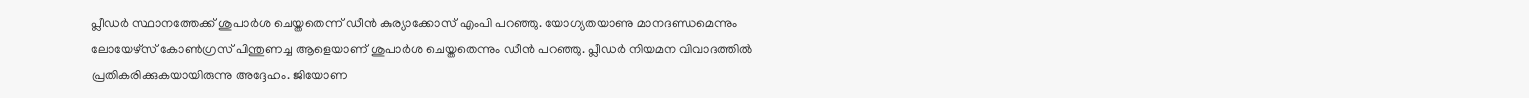പ്ലീഡർ സ്ഥാനത്തേക്ക് ശുപാർശ ചെയ്തതെന്ന് ഡീൻ കുര്യാക്കോസ് എംപി പറഞ്ഞു. യോഗ്യതയാണു മാനദണ്ഡമെന്നും ലോയേഴ്സ് കോൺഗ്രസ്‌ പിന്തുണച്ച ആളെയാണ് ശുപാർശ ചെയ്തതെന്നും ഡീൻ പറഞ്ഞു. പ്ലീഡർ നിയമന വിവാദത്തിൽ പ്രതികരിക്കുകയായിരുന്നു അദ്ദേഹം. ജിയോണ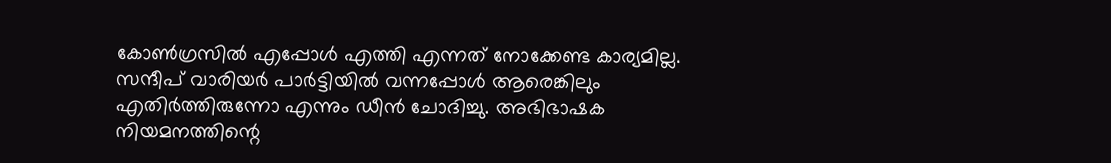കോൺഗ്രസിൽ എപ്പോൾ എത്തി എന്നത് നോക്കേണ്ട കാര്യമില്ല. സന്ദീപ് വാരിയർ പാർട്ടിയിൽ വന്നപ്പോൾ ആരെങ്കിലും എതിർത്തിരുന്നോ എന്നും ഡീൻ ചോദിച്ചു. അഭിഭാഷക നിയമനത്തിന്റെ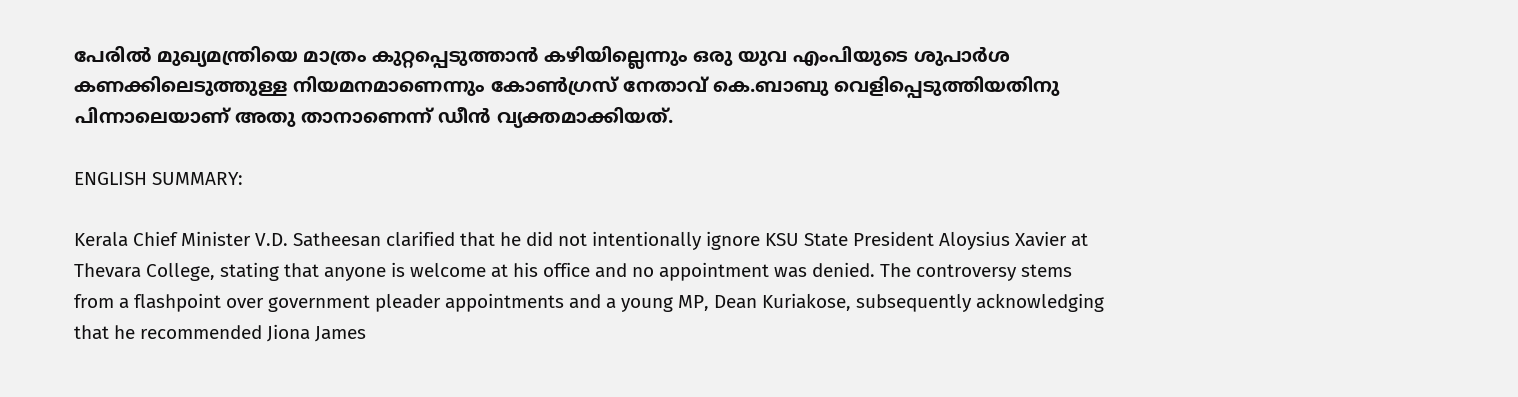പേരിൽ മുഖ്യമന്ത്രിയെ മാത്രം കുറ്റപ്പെടുത്താൻ കഴിയില്ലെന്നും ഒരു യുവ എംപിയുടെ ശുപാർശ കണക്കിലെടുത്തുള്ള നിയമനമാണെന്നും കോൺഗ്രസ് നേതാവ് കെ.ബാബു വെളിപ്പെടുത്തിയതിനു പിന്നാലെയാണ് അതു താനാണെന്ന് ഡീൻ വ്യക്തമാക്കിയത്.

ENGLISH SUMMARY:

Kerala Chief Minister V.D. Satheesan clarified that he did not intentionally ignore KSU State President Aloysius Xavier at Thevara College, stating that anyone is welcome at his office and no appointment was denied. The controversy stems from a flashpoint over government pleader appointments and a young MP, Dean Kuriakose, subsequently acknowledging that he recommended Jiona James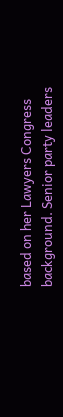based on her Lawyers Congress background. Senior party leaders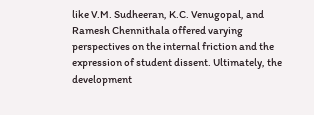like V.M. Sudheeran, K.C. Venugopal, and Ramesh Chennithala offered varying perspectives on the internal friction and the expression of student dissent. Ultimately, the development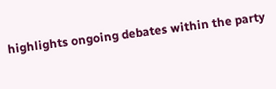highlights ongoing debates within the party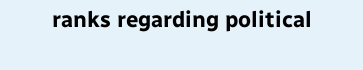ranks regarding political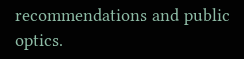recommendations and public optics.